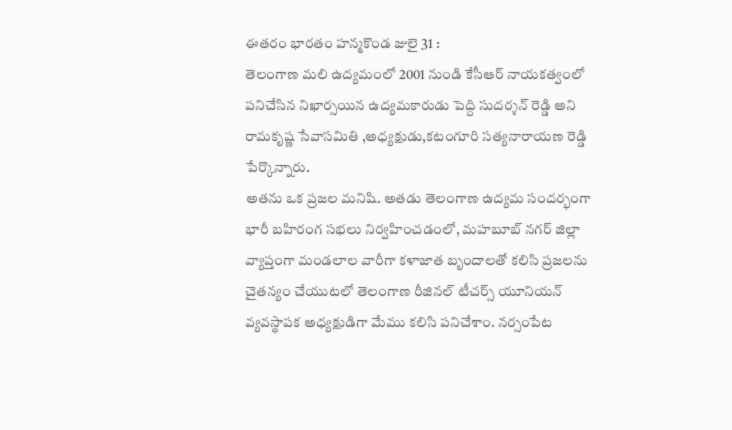ఈతరం భారతం హన్మకొండ జులై 31 :
తెలంగాణ మలి ఉద్యమంలో 2001 నుండి కేసీఆర్ నాయకత్వంలో పనిచేసిన నిఖార్సయిన ఉద్యమకారుడు పెద్ది సుదర్శన్ రెడ్డి అని రామకృష్ణ సేవాసమితి ,అధ్యక్షుడు,కటంగూరి సత్యనారాయణ రెడ్డి పేర్కొన్నారు.
అతను ఒక ప్రజల మనిషి. అతడు తెలంగాణ ఉద్యమ సందర్భంగా భారీ బహిరంగ సభలు నిర్వహించడంలో, మహబూబ్ నగర్ జిల్లా వ్యాప్తంగా మండలాల వారీగా కళాజాత బృందాలతో కలిసి ప్రజలను చైతన్యం చేయుటలో తెలంగాణ రీజినల్ టీచర్స్ యూనియన్ వ్యవస్థాపక అధ్యక్షుడిగా మేము కలిసి పనిచేశాం. నర్సంపేట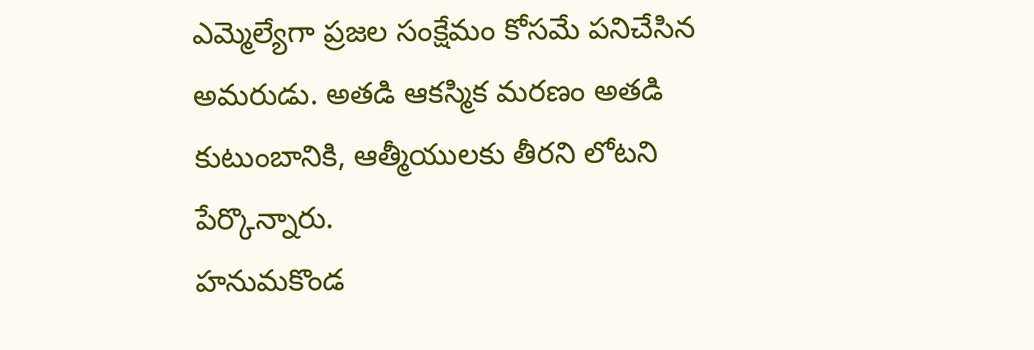ఎమ్మెల్యేగా ప్రజల సంక్షేమం కోసమే పనిచేసిన అమరుడు. అతడి ఆకస్మిక మరణం అతడి కుటుంబానికి, ఆత్మీయులకు తీరని లోటని పేర్కొన్నారు.
హనుమకొండ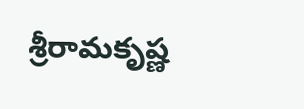శ్రీరామకృష్ణ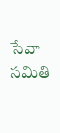సేవా సమితి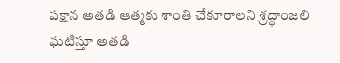పక్షాన అతడి ఆత్మకు శాంతి చేకూరాలని శ్రద్ధాంజలి ఘటిస్తూ అతడి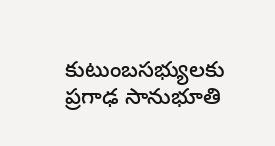కుటుంబసభ్యులకు ప్రగాఢ సానుభూతి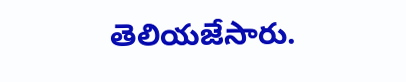తెలియజేసారు.